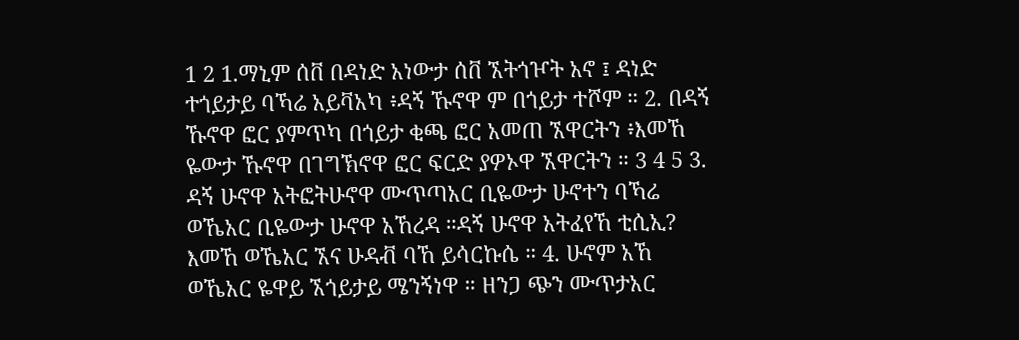1 2 1.ማኒም ሰቨ በዳነድ አነውታ ሰቨ ኧትጎዦት አኖ ፤ ዳነድ ተጎይታይ ባኻሬ አይቫአካ ፥ዳኝ ኹኖዋ ም በጎይታ ተሾም ። 2. በዳኝ ኹኖዋ ፎር ያምጥካ በጎይታ ቂጫ ፎር አመጠ ኧዋርትን ፥እመኸ ዬውታ ኹኖዋ በገግኽኖዋ ፎር ፍርድ ያዎኦዋ ኧዋርትን ። 3 4 5 3. ዳኝ ሁኖዋ አትፎትሁኖዋ ሙጥጣአር ቢዬውታ ሁኖተን ባኻሬ ወኼአር ቢዬውታ ሁኖዋ አኸረዳ ።ዳኝ ሁኖዋ አትፈየኸ ቲሲኢ? እመኸ ወኼአር ኧና ሁዳቭ ባኸ ይሳርኩሴ ። 4. ሁኖም አኸ ወኼአር ዬዋይ ኧጎይታይ ሜንኝነዋ ። ዘንጋ ጭን ሙጥታአር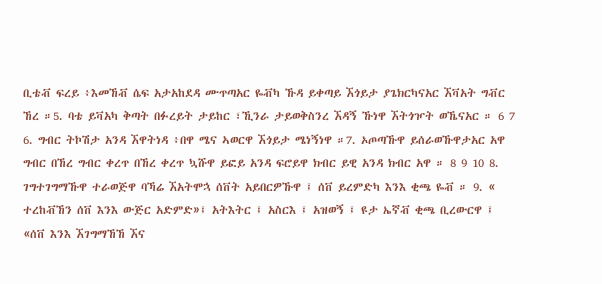ቢቴቭ ፍረይ ፥እመኸቭ ሴፍ አታአከደዳ ሙጥጣአር ዬቭካ ኹዳ ይቀጣይ ኧጎይታ ያጌክርካናአር ኧቫአት ግቭር ኸረ ።5. ባቴ ይቫአካ ቅጣት በፉረይት ታይከር ፣ኺንራ ታይወቅስንረ ኧዳኝ ኹነዋ ኧትጎዦት ወኼናአር ። 6 7 6. ግብር ትኮሽታ አንዳ ኧዋትነዳ ፥በዋ ሜና ኣወርዋ ኧጎይታ ሜነኝነዋ ።7. ኦጦጣኹዋ ይሰራወኹዋታአር አዋ ግብር በኸረ ግብር ቀረጥ በኸረ ቀረጥ ኳሹዋ ይፎይ አንዳ ፍሮይዋ ክብር ይዊ አንዳ ክብር አዋ ። 8 9 10 8. ገግተገግማኹዋ ተራወጅዋ ባኻሬ ኧአትሞኋ ሰቨት አይበርዎኹዋ ፤ ሰቨ ይረምድካ እንእ ቂጫ ዬቭ ። 9. « ተረከቭኸን ሰቨ እንእ ውጅር አድምድ»፤ አትእትር ፤ አስርእ ፤ አዝወኝ ፤ ዩታ ኤኛቭ ቂጫ ቢረውርዋ ፤ «ሰቨ እንእ ኧገግማኸኸ ኧና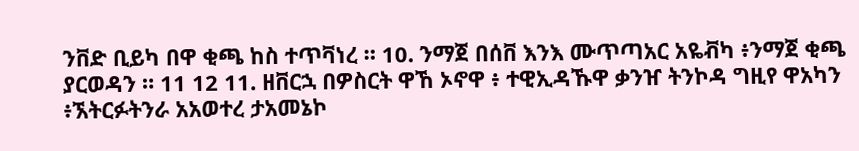ንቨድ ቢይካ በዋ ቂጫ ከስ ተጥቫነረ ። 10. ንማጀ በሰቨ እንእ ሙጥጣአር አዬቭካ ፥ንማጀ ቂጫ ያርወዳን ። 11 12 11. ዘቨርኋ በዎስርት ዋኸ ኦኖዋ ፥ ተዊኢዳኹዋ ቃንዠ ትንኮዳ ግዚየ ዋአካን ፥ኧትርፉትንራ አአወተረ ታአመኔኮ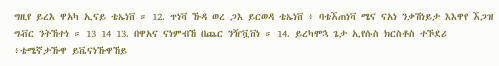ግዚየ ይረእ ዋአካ ኢናይ ቴኤነቨ ። 12. ጥነቫ ኹዳ ወረ ጋእ ይርወዳ ቴኤነቨ ፥ ባቴኧጠነቫ ሜና ናአነ ንቃሽነይታ እእዋየ ኧጋዝ ግቭር ንትኸተነ ። 13 14 13. በዋአና ናነምብኸ በጨር ንዥቯቨነ ። 14. ይረካሞኋ ጌታ ኢየሱስ ክርስቶስ ተኾደሪ ፥ቴሜኛታኹዋ ይቬናነኹዋኸይ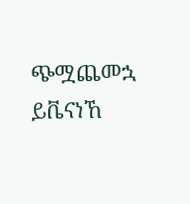ጭሟጨመኋ ይቬናነኸ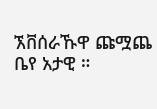ኧቨሰራኹዋ ጩሟጨ ቤየ አታዊ ።